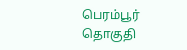பெரம்பூர் தொகுதி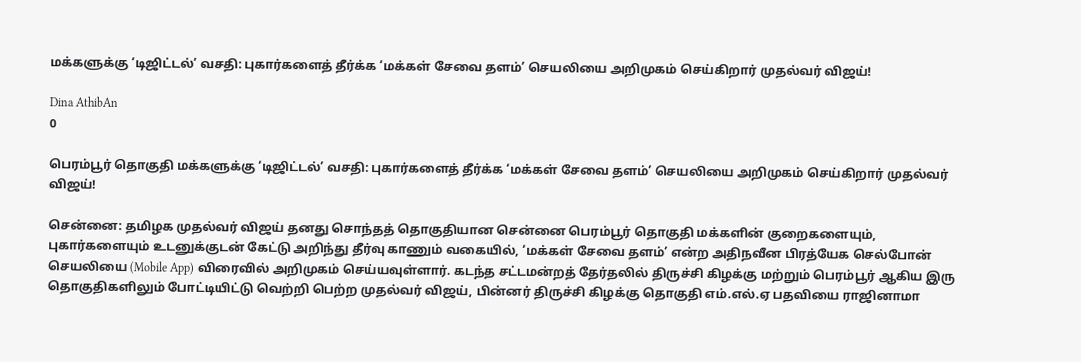மக்களுக்கு ‘டிஜிட்டல்’ வசதி: புகார்களைத் தீர்க்க ‘மக்கள் சேவை தளம்’ செயலியை அறிமுகம் செய்கிறார் முதல்வர் விஜய்!

Dina AthibAn
0

பெரம்பூர் தொகுதி மக்களுக்கு ‘டிஜிட்டல்’ வசதி: புகார்களைத் தீர்க்க ‘மக்கள் சேவை தளம்’ செயலியை அறிமுகம் செய்கிறார் முதல்வர் விஜய்!

சென்னை: தமிழக முதல்வர் விஜய் தனது சொந்தத் தொகுதியான சென்னை பெரம்பூர் தொகுதி மக்களின் குறைகளையும், புகார்களையும் உடனுக்குடன் கேட்டு அறிந்து தீர்வு காணும் வகையில், ‘மக்கள் சேவை தளம்’ என்ற அதிநவீன பிரத்யேக செல்போன் செயலியை (Mobile App) விரைவில் அறிமுகம் செய்யவுள்ளார். கடந்த சட்டமன்றத் தேர்தலில் திருச்சி கிழக்கு மற்றும் பெரம்பூர் ஆகிய இரு தொகுதிகளிலும் போட்டியிட்டு வெற்றி பெற்ற முதல்வர் விஜய், பின்னர் திருச்சி கிழக்கு தொகுதி எம்.எல்.ஏ பதவியை ராஜினாமா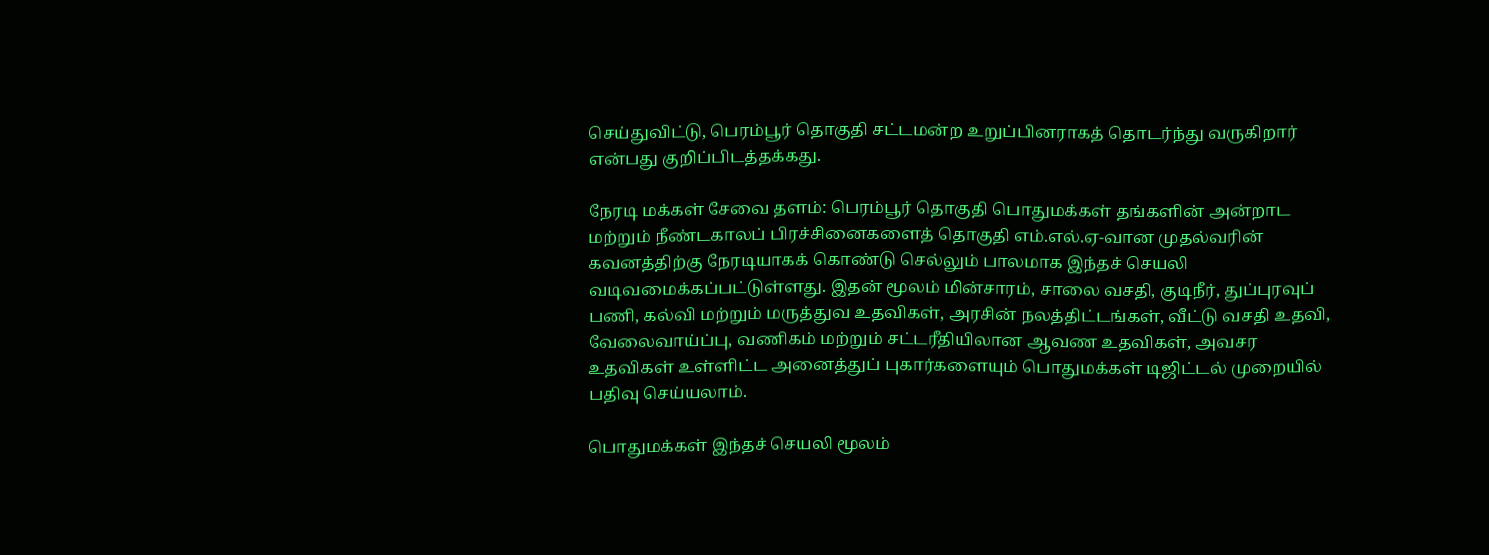செய்துவிட்டு, பெரம்பூர் தொகுதி சட்டமன்ற உறுப்பினராகத் தொடர்ந்து வருகிறார் என்பது குறிப்பிடத்தக்கது.

நேரடி மக்கள் சேவை தளம்: பெரம்பூர் தொகுதி பொதுமக்கள் தங்களின் அன்றாட மற்றும் நீண்டகாலப் பிரச்சினைகளைத் தொகுதி எம்.எல்.ஏ-வான முதல்வரின் கவனத்திற்கு நேரடியாகக் கொண்டு செல்லும் பாலமாக இந்தச் செயலி வடிவமைக்கப்பட்டுள்ளது. இதன் மூலம் மின்சாரம், சாலை வசதி, குடிநீர், துப்புரவுப் பணி, கல்வி மற்றும் மருத்துவ உதவிகள், அரசின் நலத்திட்டங்கள், வீட்டு வசதி உதவி, வேலைவாய்ப்பு, வணிகம் மற்றும் சட்டரீதியிலான ஆவண உதவிகள், அவசர உதவிகள் உள்ளிட்ட அனைத்துப் புகார்களையும் பொதுமக்கள் டிஜிட்டல் முறையில் பதிவு செய்யலாம்.

பொதுமக்கள் இந்தச் செயலி மூலம்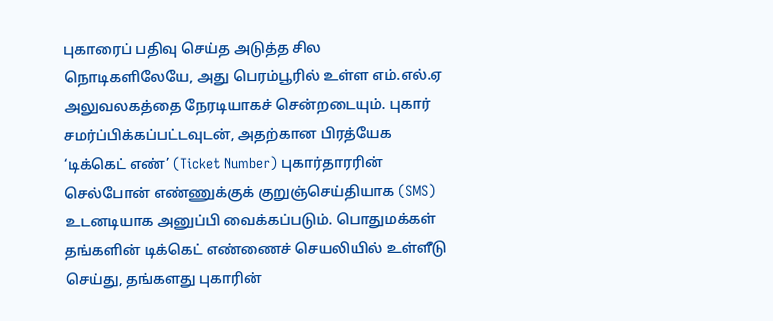புகாரைப் பதிவு செய்த அடுத்த சில நொடிகளிலேயே, அது பெரம்பூரில் உள்ள எம்.எல்.ஏ அலுவலகத்தை நேரடியாகச் சென்றடையும். புகார் சமர்ப்பிக்கப்பட்டவுடன், அதற்கான பிரத்யேக ‘டிக்கெட் எண்’ (Ticket Number) புகார்தாரரின் செல்போன் எண்ணுக்குக் குறுஞ்செய்தியாக (SMS) உடனடியாக அனுப்பி வைக்கப்படும். பொதுமக்கள் தங்களின் டிக்கெட் எண்ணைச் செயலியில் உள்ளீடு செய்து, தங்களது புகாரின்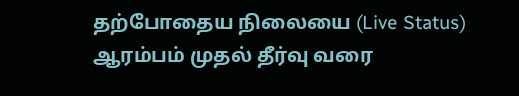தற்போதைய நிலையை (Live Status) ஆரம்பம் முதல் தீர்வு வரை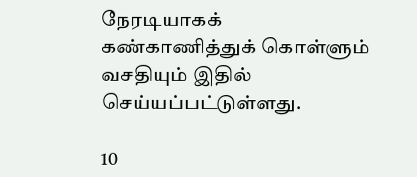நேரடியாகக் கண்காணித்துக் கொள்ளும் வசதியும் இதில் செய்யப்பட்டுள்ளது.

10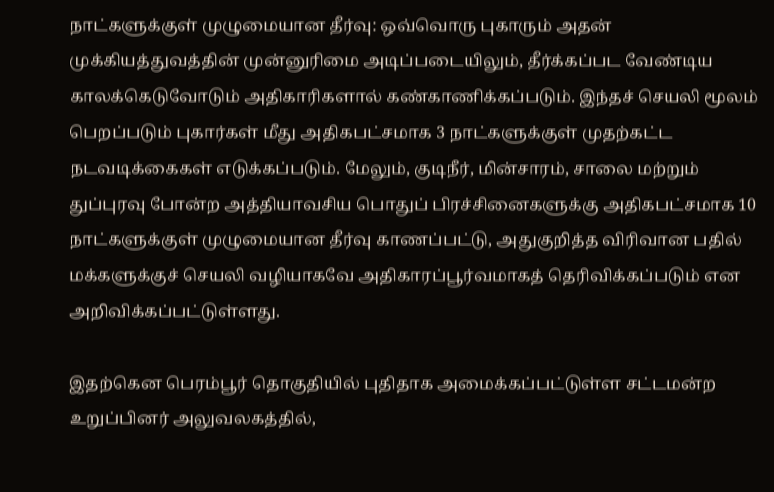நாட்களுக்குள் முழுமையான தீர்வு: ஒவ்வொரு புகாரும் அதன் முக்கியத்துவத்தின் முன்னுரிமை அடிப்படையிலும், தீர்க்கப்பட வேண்டிய காலக்கெடுவோடும் அதிகாரிகளால் கண்காணிக்கப்படும். இந்தச் செயலி மூலம் பெறப்படும் புகார்கள் மீது அதிகபட்சமாக 3 நாட்களுக்குள் முதற்கட்ட நடவடிக்கைகள் எடுக்கப்படும். மேலும், குடிநீர், மின்சாரம், சாலை மற்றும் துப்புரவு போன்ற அத்தியாவசிய பொதுப் பிரச்சினைகளுக்கு அதிகபட்சமாக 10 நாட்களுக்குள் முழுமையான தீர்வு காணப்பட்டு, அதுகுறித்த விரிவான பதில் மக்களுக்குச் செயலி வழியாகவே அதிகாரப்பூர்வமாகத் தெரிவிக்கப்படும் என அறிவிக்கப்பட்டுள்ளது.

இதற்கென பெரம்பூர் தொகுதியில் புதிதாக அமைக்கப்பட்டுள்ள சட்டமன்ற உறுப்பினர் அலுவலகத்தில்,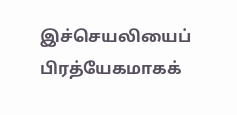இச்செயலியைப் பிரத்யேகமாகக்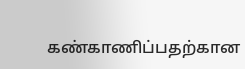கண்காணிப்பதற்கான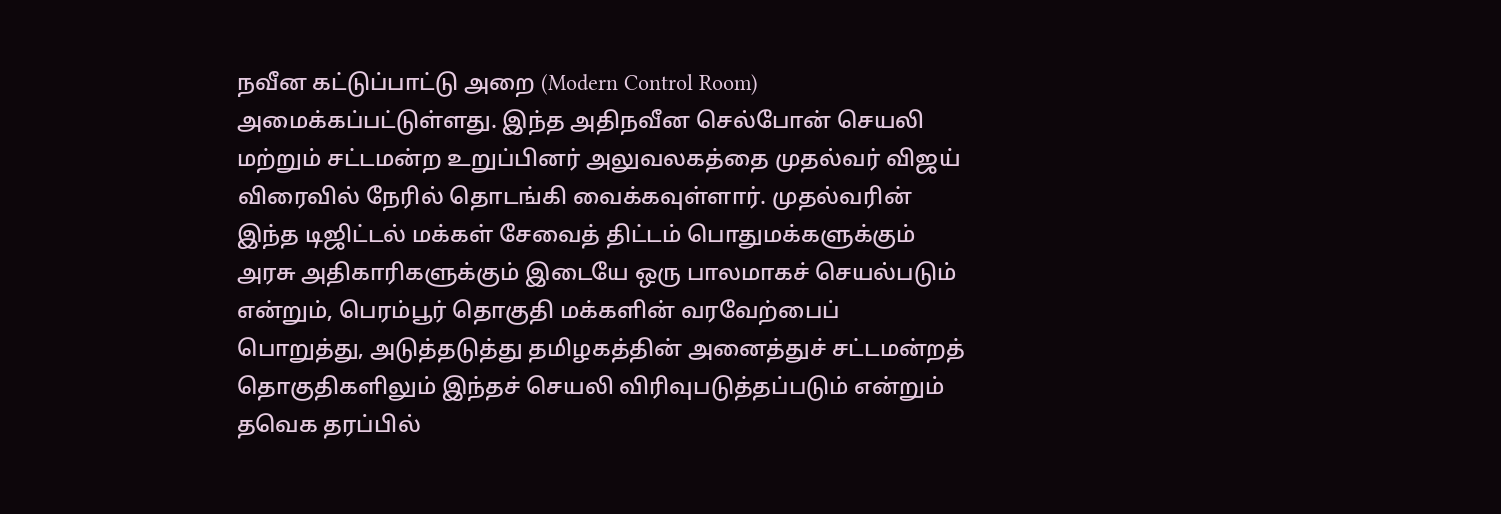நவீன கட்டுப்பாட்டு அறை (Modern Control Room) அமைக்கப்பட்டுள்ளது. இந்த அதிநவீன செல்போன் செயலி மற்றும் சட்டமன்ற உறுப்பினர் அலுவலகத்தை முதல்வர் விஜய் விரைவில் நேரில் தொடங்கி வைக்கவுள்ளார். முதல்வரின் இந்த டிஜிட்டல் மக்கள் சேவைத் திட்டம் பொதுமக்களுக்கும் அரசு அதிகாரிகளுக்கும் இடையே ஒரு பாலமாகச் செயல்படும் என்றும், பெரம்பூர் தொகுதி மக்களின் வரவேற்பைப் பொறுத்து, அடுத்தடுத்து தமிழகத்தின் அனைத்துச் சட்டமன்றத் தொகுதிகளிலும் இந்தச் செயலி விரிவுபடுத்தப்படும் என்றும் தவெக தரப்பில்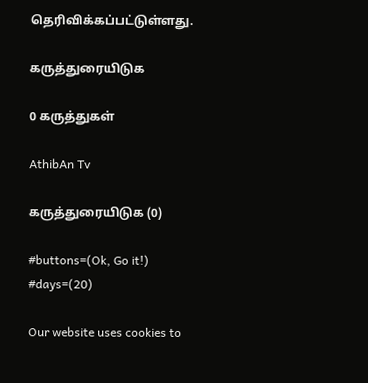தெரிவிக்கப்பட்டுள்ளது.

கருத்துரையிடுக

0 கருத்துகள்

AthibAn Tv

கருத்துரையிடுக (0)

#buttons=(Ok, Go it!) #days=(20)

Our website uses cookies to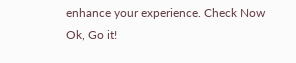enhance your experience. Check Now
Ok, Go it!